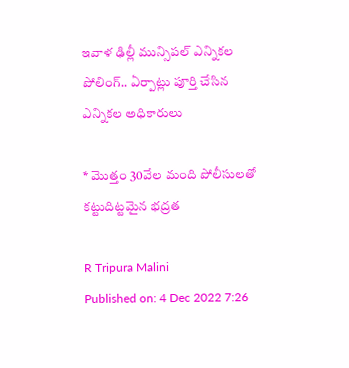ఇవాళ ఢిల్లీ మున్సిపల్ ఎన్నికల పోలింగ్.. ఏర్పాట్లు పూర్తి చేసిన ఎన్నికల అధికారులు

* మొత్తం 30వేల మంది పోలీసులతో కట్టుదిట్టమైన భద్రత

R Tripura Malini
Published on: 4 Dec 2022 7:26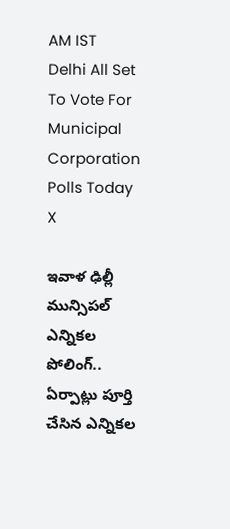AM IST
Delhi All Set To Vote For Municipal Corporation Polls Today
X

ఇవాళ ఢిల్లీ మున్సిపల్ ఎన్నికల పోలింగ్.. ఏర్పాట్లు పూర్తి చేసిన ఎన్నికల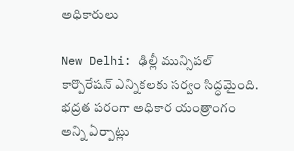అధికారులు

New Delhi: ఢిల్లీ మున్సిపల్ కార్పొరేషన్ ఎన్నికలకు సర్వం సిద్ధమైంది. భద్రత పరంగా అధికార యంత్రాంగం అన్ని ఏర్పాట్లు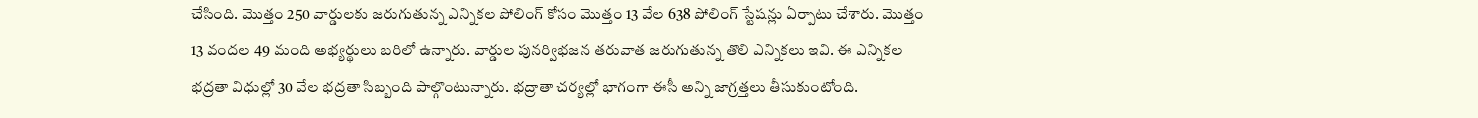చేసింది. మొత్తం 250 వార్డులకు జరుగుతున్న ఎన్నికల పోలింగ్ కోసం మొత్తం 13 వేల 638 పోలింగ్ స్టేషన్లు ఏర్పాటు చేశారు. మొత్తం 13 వందల 49 మంది అభ్యర్థులు బరిలో ఉన్నారు. వార్డుల పునర్విభజన తరువాత జరుగుతున్న తొలి ఎన్నికలు ఇవి. ఈ ఎన్నికల భద్రతా విధుల్లో 30 వేల భద్రతా సిబ్బంది పాల్గొంటున్నారు. భద్రాతా చర్యల్లో భాగంగా ఈసీ అన్ని జాగ్రత్తలు తీసుకుంటోంది.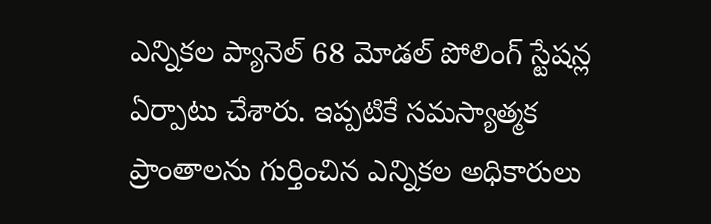ఎన్నికల ప్యానెల్ 68 మోడల్ పోలింగ్ స్టేషన్ల ఏర్పాటు చేశారు. ఇప్పటికే సమస్యాత్మక ప్రాంతాలను గుర్తించిన ఎన్నికల అధికారులు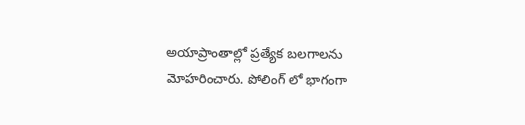అయాప్రాంతాల్లో ప్రత్యేక బలగాలను మోహరించారు. పోలింగ్ లో భాగంగా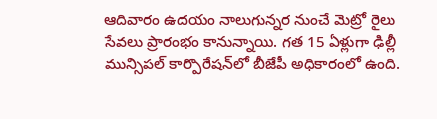ఆదివారం ఉదయం నాలుగున్నర నుంచే మెట్రో రైలు సేవలు ప్రారంభం కానున్నాయి. గత 15 ఏళ్లుగా ఢిల్లీ మున్సిపల్‌ కార్పొరేషన్‌లో బీజేపీ అధికారంలో ఉంది.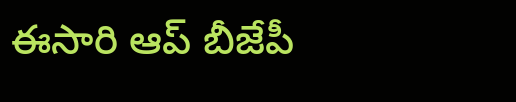ఈసారి ఆప్ బీజేపీ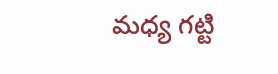మధ్య గట్టి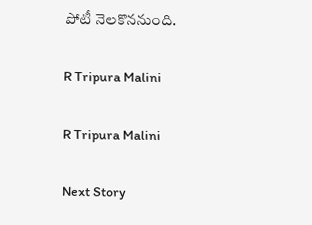పోటీ నెలకొననుంది.

R Tripura Malini

R Tripura Malini

Next Story